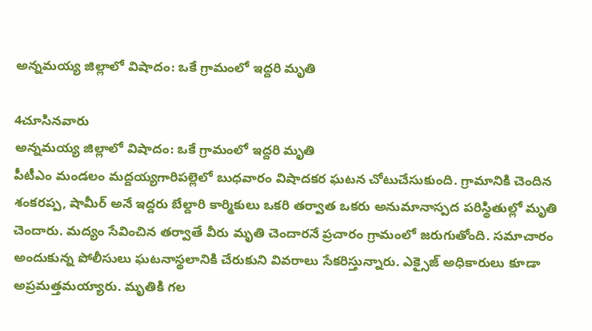అన్నమయ్య జిల్లాలో విషాదం: ఒకే గ్రామంలో ఇద్దరి మృతి

4చూసినవారు
అన్నమయ్య జిల్లాలో విషాదం: ఒకే గ్రామంలో ఇద్దరి మృతి
పీటీఎం మండలం మద్దయ్యగారిపల్లెలో బుధవారం విషాదకర ఘటన చోటుచేసుకుంది. గ్రామానికి చెందిన శంకరప్ప, షామీర్ అనే ఇద్దరు బేల్దారి కార్మికులు ఒకరి తర్వాత ఒకరు అనుమానాస్పద పరిస్థితుల్లో మృతి చెందారు. మద్యం సేవించిన తర్వాతే వీరు మృతి చెందారనే ప్రచారం గ్రామంలో జరుగుతోంది. సమాచారం అందుకున్న పోలీసులు ఘటనాస్థలానికి చేరుకుని వివరాలు సేకరిస్తున్నారు. ఎక్సైజ్ అధికారులు కూడా అప్రమత్తమయ్యారు. మృతికి గల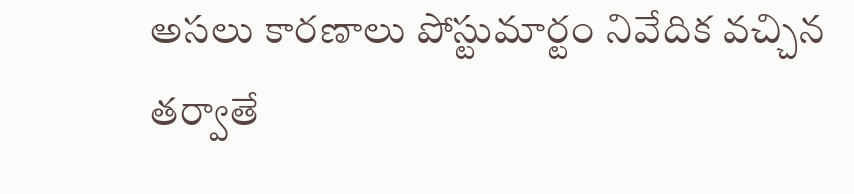అసలు కారణాలు పోస్టుమార్టం నివేదిక వచ్చిన తర్వాతే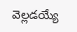వెల్లడయ్యే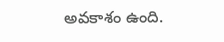అవకాశం ఉంది.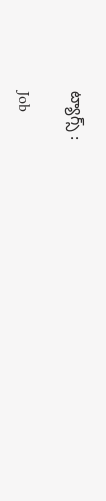ట్యాగ్స్ :

Job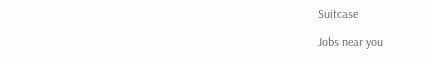Suitcase

Jobs near you